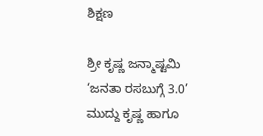ಶಿಕ್ಷಣ

ಶ್ರೀ ಕೃಷ್ಣ ಜನ್ಮಾಷ್ಟಮಿ ‘ಜನತಾ ರಸಬುಗ್ಗೆ 3.0’ ಮುದ್ದು ಕೃಷ್ಣ ಹಾಗೂ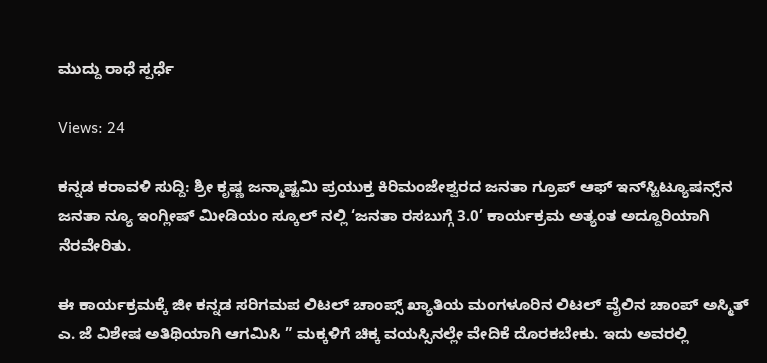ಮುದ್ದು ರಾಧೆ ಸ್ಪರ್ಧೆ

Views: 24

ಕನ್ನಡ ಕರಾವಳಿ ಸುದ್ದಿ: ಶ್ರೀ ಕೃಷ್ಣ ಜನ್ಮಾಷ್ಟಮಿ ಪ್ರಯುಕ್ತ ಕಿರಿಮಂಜೇಶ್ವರದ ಜನತಾ ಗ್ರೂಪ್ ಆಫ್ ಇನ್‌ಸ್ಟಿಟ್ಯೂಷನ್ಸ್‌ನ ಜನತಾ ನ್ಯೂ ಇಂಗ್ಲೀಷ್ ಮೀಡಿಯಂ ಸ್ಕೂಲ್ ನಲ್ಲಿ ‘ಜನತಾ ರಸಬುಗ್ಗೆ 3.0’ ಕಾರ್ಯಕ್ರಮ ಅತ್ಯಂತ ಅದ್ದೂರಿಯಾಗಿ ನೆರವೇರಿತು.

ಈ ಕಾರ್ಯಕ್ರಮಕ್ಕೆ ಜೀ ಕನ್ನಡ ಸರಿಗಮಪ ಲಿಟಲ್ ಚಾಂಪ್ಸ್ ಖ್ಯಾತಿಯ ಮಂಗಳೂರಿನ ಲಿಟಲ್ ವೈಲಿನ ಚಾಂಪ್ ಅಸ್ಮಿತ್ ಎ. ಜೆ ವಿಶೇಷ ಅತಿಥಿಯಾಗಿ ಆಗಮಿಸಿ ” ಮಕ್ಕಳಿಗೆ ಚಿಕ್ಕ ವಯಸ್ಸಿನಲ್ಲೇ ವೇದಿಕೆ ದೊರಕಬೇಕು. ಇದು ಅವರಲ್ಲಿ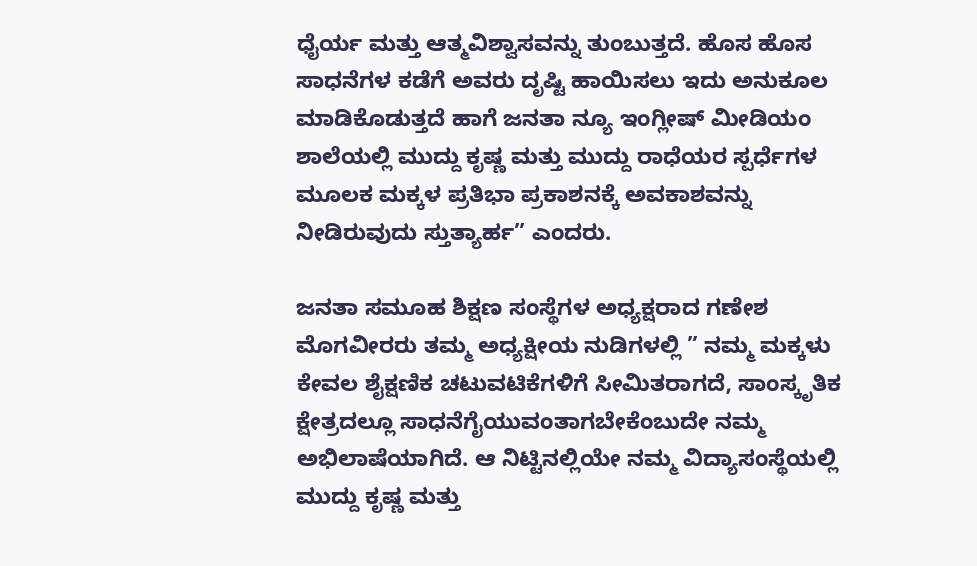ಧೈರ್ಯ ಮತ್ತು ಆತ್ಮವಿಶ್ವಾಸವನ್ನು ತುಂಬುತ್ತದೆ. ಹೊಸ ಹೊಸ ಸಾಧನೆಗಳ ಕಡೆಗೆ ಅವರು ದೃಷ್ಟಿ ಹಾಯಿಸಲು ಇದು ಅನುಕೂಲ ಮಾಡಿಕೊಡುತ್ತದೆ ಹಾಗೆ ಜನತಾ ನ್ಯೂ ಇಂಗ್ಲೀಷ್ ಮೀಡಿಯಂ ಶಾಲೆಯಲ್ಲಿ ಮುದ್ದು ಕೃಷ್ಣ ಮತ್ತು ಮುದ್ದು ರಾಧೆಯರ ಸ್ಪರ್ಧೆಗಳ ಮೂಲಕ ಮಕ್ಕಳ ಪ್ರತಿಭಾ ಪ್ರಕಾಶನಕ್ಕೆ ಅವಕಾಶವನ್ನು ನೀಡಿರುವುದು ಸ್ತುತ್ಯಾರ್ಹ” ಎಂದರು.

ಜನತಾ ಸಮೂಹ ಶಿಕ್ಷಣ ಸಂಸ್ಥೆಗಳ ಅಧ್ಯಕ್ಷರಾದ ಗಣೇಶ ಮೊಗವೀರರು ತಮ್ಮ ಅಧ್ಯಕ್ಷೀಯ ನುಡಿಗಳಲ್ಲಿ ” ನಮ್ಮ ಮಕ್ಕಳು ಕೇವಲ ಶೈಕ್ಷಣಿಕ ಚಟುವಟಿಕೆಗಳಿಗೆ ಸೀಮಿತರಾಗದೆ, ಸಾಂಸ್ಕೃತಿಕ ಕ್ಷೇತ್ರದಲ್ಲೂ ಸಾಧನೆಗೈಯುವಂತಾಗಬೇಕೆಂಬುದೇ ನಮ್ಮ ಅಭಿಲಾಷೆಯಾಗಿದೆ. ಆ ನಿಟ್ಟಿನಲ್ಲಿಯೇ ನಮ್ಮ ವಿದ್ಯಾಸಂಸ್ಥೆಯಲ್ಲಿ ಮುದ್ದು ಕೃಷ್ಣ ಮತ್ತು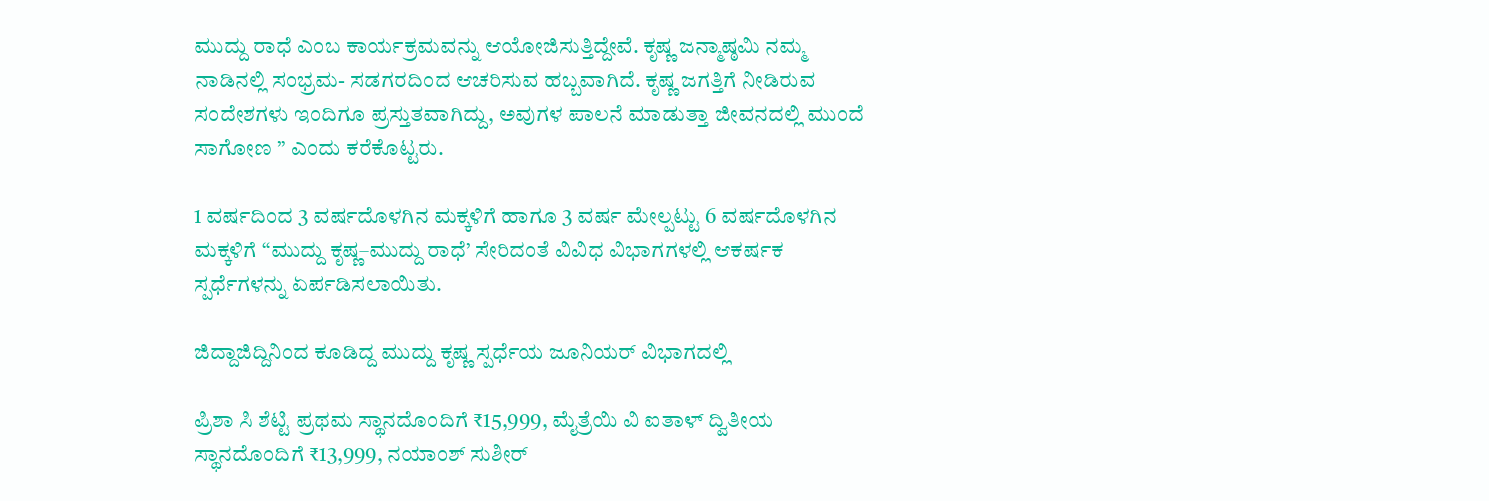ಮುದ್ದು ರಾಧೆ ಎಂಬ ಕಾರ್ಯಕ್ರಮವನ್ನು ಆಯೋಜಿಸುತ್ತಿದ್ದೇವೆ. ಕೃಷ್ಣ ಜನ್ಮಾಷ್ಠಮಿ ನಮ್ಮ ನಾಡಿನಲ್ಲಿ ಸಂಭ್ರಮ- ಸಡಗರದಿಂದ ಆಚರಿಸುವ ಹಬ್ಬವಾಗಿದೆ. ಕೃಷ್ಣ ಜಗತ್ತಿಗೆ ನೀಡಿರುವ ಸಂದೇಶಗಳು ಇಂದಿಗೂ ಪ್ರಸ್ತುತವಾಗಿದ್ದು, ಅವುಗಳ ಪಾಲನೆ ಮಾಡುತ್ತಾ ಜೀವನದಲ್ಲಿ ಮುಂದೆ ಸಾಗೋಣ ” ಎಂದು ಕರೆಕೊಟ್ಟರು.

1 ವರ್ಷದಿಂದ 3 ವರ್ಷದೊಳಗಿನ ಮಕ್ಕಳಿಗೆ ಹಾಗೂ 3 ವರ್ಷ ಮೇಲ್ಪಟ್ಟು 6 ವರ್ಷದೊಳಗಿನ ಮಕ್ಕಳಿಗೆ “ಮುದ್ದು ಕೃಷ್ಣ–ಮುದ್ದು ರಾಧೆ’ ಸೇರಿದಂತೆ ವಿವಿಧ ವಿಭಾಗಗಳಲ್ಲಿ ಆಕರ್ಷಕ ಸ್ಪರ್ಧೆಗಳನ್ನು ಏರ್ಪಡಿಸಲಾಯಿತು.

ಜಿದ್ದಾಜಿದ್ದಿನಿಂದ ಕೂಡಿದ್ದ ಮುದ್ದು ಕೃಷ್ಣ ಸ್ಪರ್ಧೆಯ ಜೂನಿಯರ್ ವಿಭಾಗದಲ್ಲಿ

ಪ್ರಿಶಾ ಸಿ ಶೆಟ್ಟಿ ಪ್ರಥಮ ಸ್ಥಾನದೊಂದಿಗೆ ₹15,999, ಮೈತ್ರೆಯಿ ವಿ ಐತಾಳ್ ದ್ವಿತೀಯ ಸ್ಥಾನದೊಂದಿಗೆ ₹13,999, ನಯಾಂಶ್ ಸುಶೀರ್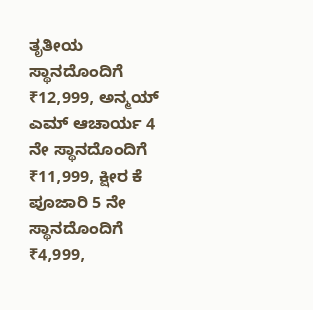ತೃತೀಯ ಸ್ಥಾನದೊಂದಿಗೆ ₹12,999, ಅನ್ಮಯ್ ಎಮ್ ಆಚಾರ್ಯ 4 ನೇ ಸ್ಥಾನದೊಂದಿಗೆ ₹11,999, ಕ್ಷೀರ ಕೆ ಪೂಜಾರಿ 5 ನೇ ಸ್ಥಾನದೊಂದಿಗೆ ₹4,999,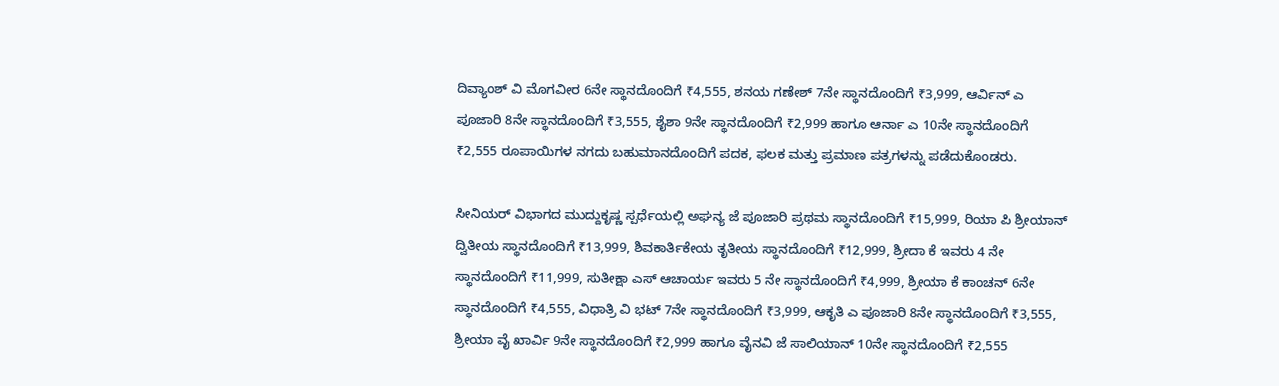ದಿವ್ಯಾಂಶ್ ವಿ ಮೊಗವೀರ 6ನೇ ಸ್ಥಾನದೊಂದಿಗೆ ₹4,555, ಶನಯ ಗಣೇಶ್ 7ನೇ ಸ್ಥಾನದೊಂದಿಗೆ ₹3,999, ಆರ್ವಿನ್ ಎ ಪೂಜಾರಿ 8ನೇ ಸ್ಥಾನದೊಂದಿಗೆ ₹3,555, ಶೈಶಾ 9ನೇ ಸ್ಥಾನದೊಂದಿಗೆ ₹2,999 ಹಾಗೂ ಆರ್ನಾ ಎ 10ನೇ ಸ್ಥಾನದೊಂದಿಗೆ ₹2,555 ರೂಪಾಯಿಗಳ ನಗದು ಬಹುಮಾನದೊಂದಿಗೆ ಪದಕ, ಫಲಕ ಮತ್ತು ಪ್ರಮಾಣ ಪತ್ರಗಳನ್ನು ಪಡೆದುಕೊಂಡರು.

ಸೀನಿಯರ್ ವಿಭಾಗದ ಮುದ್ದುಕೃಷ್ಣ ಸ್ಪರ್ಧೆಯಲ್ಲಿ ಅಘನ್ಯ ಜೆ ಪೂಜಾರಿ ಪ್ರಥಮ ಸ್ಥಾನದೊಂದಿಗೆ ₹15,999, ರಿಯಾ ಪಿ ಶ್ರೀಯಾನ್ ದ್ವಿತೀಯ ಸ್ಥಾನದೊಂದಿಗೆ ₹13,999, ಶಿವಕಾರ್ತಿಕೇಯ ತೃತೀಯ ಸ್ಥಾನದೊಂದಿಗೆ ₹12,999, ಶ್ರೀದಾ ಕೆ ಇವರು 4 ನೇ ಸ್ಥಾನದೊಂದಿಗೆ ₹11,999, ಸುತೀಕ್ಷಾ ಎಸ್ ಆಚಾರ್ಯ ಇವರು 5 ನೇ ಸ್ಥಾನದೊಂದಿಗೆ ₹4,999, ಶ್ರೀಯಾ ಕೆ ಕಾಂಚನ್ 6ನೇ ಸ್ಥಾನದೊಂದಿಗೆ ₹4,555, ವಿಧಾತ್ರಿ ವಿ ಭಟ್ 7ನೇ ಸ್ಥಾನದೊಂದಿಗೆ ₹3,999, ಆಕೃತಿ ಎ ಪೂಜಾರಿ 8ನೇ ಸ್ಥಾನದೊಂದಿಗೆ ₹3,555, ಶ್ರೀಯಾ ವೈ ಖಾರ್ವಿ 9ನೇ ಸ್ಥಾನದೊಂದಿಗೆ ₹2,999 ಹಾಗೂ ವೈನವಿ ಜೆ ಸಾಲಿಯಾನ್ 10ನೇ ಸ್ಥಾನದೊಂದಿಗೆ ₹2,555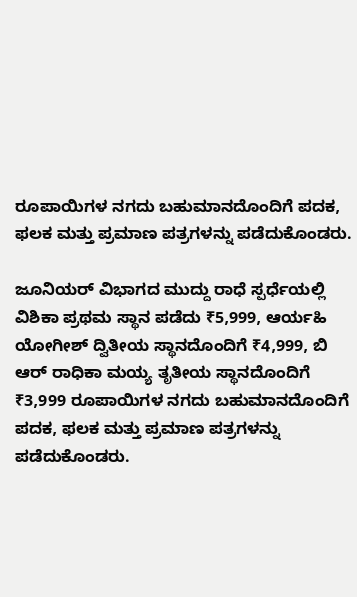ರೂಪಾಯಿಗಳ ನಗದು ಬಹುಮಾನದೊಂದಿಗೆ ಪದಕ, ಫಲಕ ಮತ್ತು ಪ್ರಮಾಣ ಪತ್ರಗಳನ್ನು ಪಡೆದುಕೊಂಡರು.

ಜೂನಿಯರ್ ವಿಭಾಗದ ಮುದ್ದು ರಾಧೆ ಸ್ಪರ್ಧೆಯಲ್ಲಿ ವಿಶಿಕಾ ಪ್ರಥಮ ಸ್ಥಾನ ಪಡೆದು ₹5,999, ಆರ್ಯಹಿ ಯೋಗೀಶ್ ದ್ವಿತೀಯ ಸ್ಥಾನದೊಂದಿಗೆ ₹4,999, ಬಿ ಆರ್ ರಾಧಿಕಾ ಮಯ್ಯ ತೃತೀಯ ಸ್ಥಾನದೊಂದಿಗೆ ₹3,999 ರೂಪಾಯಿಗಳ ನಗದು ಬಹುಮಾನದೊಂದಿಗೆ ಪದಕ, ಫಲಕ ಮತ್ತು ಪ್ರಮಾಣ ಪತ್ರಗಳನ್ನು ಪಡೆದುಕೊಂಡರು.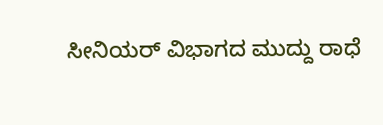ಸೀನಿಯರ್ ವಿಭಾಗದ ಮುದ್ದು ರಾಧೆ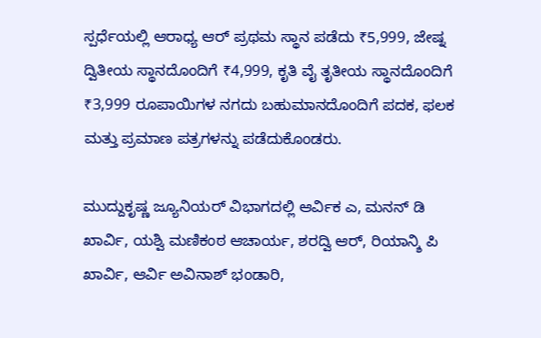ಸ್ಪರ್ಧೆಯಲ್ಲಿ ಆರಾಧ್ಯ ಆರ್ ಪ್ರಥಮ ಸ್ಥಾನ ಪಡೆದು ₹5,999, ಜೇಷ್ನ ದ್ವಿತೀಯ ಸ್ಥಾನದೊಂದಿಗೆ ₹4,999, ಕೃತಿ ವೈ ತೃತೀಯ ಸ್ಥಾನದೊಂದಿಗೆ ₹3,999 ರೂಪಾಯಿಗಳ ನಗದು ಬಹುಮಾನದೊಂದಿಗೆ ಪದಕ, ಫಲಕ ಮತ್ತು ಪ್ರಮಾಣ ಪತ್ರಗಳನ್ನು ಪಡೆದುಕೊಂಡರು.

ಮುದ್ದುಕೃಷ್ಣ ಜ್ಯೂನಿಯರ್ ವಿಭಾಗದಲ್ಲಿ ಆರ್ವಿಕ ಎ, ಮನನ್ ಡಿ ಖಾರ್ವಿ, ಯಶ್ವಿ ಮಣಿಕಂಠ ಆಚಾರ್ಯ, ಶರದ್ವಿ ಆರ್, ರಿಯಾನ್ಶಿ ಪಿ ಖಾರ್ವಿ, ಆರ್ವಿ ಅವಿನಾಶ್ ಭಂಡಾರಿ,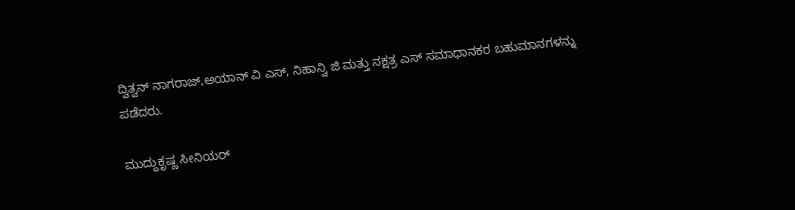ದ್ವಿತ್ವನ್ ನಾಗರಾಜ್,ಅಯಾನ್ ವಿ ಎಸ್, ನಿಹಾನ್ವಿ ಜಿ ಮತ್ತು ನಕ್ಷತ್ರ ಎಸ್ ಸಮಾಧಾನಕರ ಬಹುಮಾನಗಳನ್ನು ಪಡೆದರು.

ಮುದ್ದುಕೃಷ್ಣ ಸೀನಿಯರ್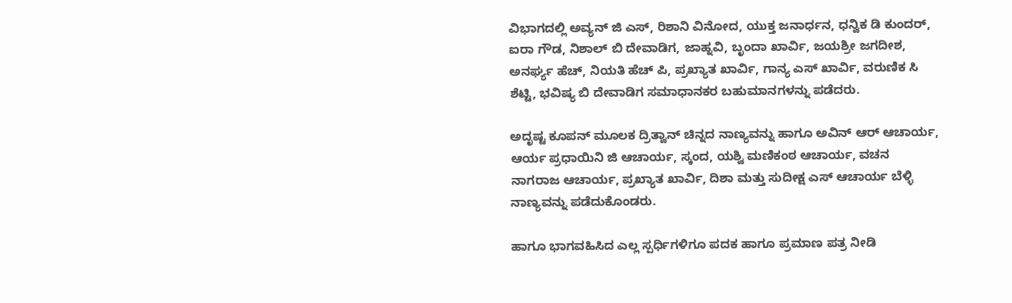ವಿಭಾಗದಲ್ಲಿ ಅವ್ಯನ್ ಜಿ ಎಸ್, ರಿಶಾನಿ ವಿನೋದ, ಯುಕ್ತ ಜನಾರ್ಧನ, ಧನ್ವಿಕ ಡಿ ಕುಂದರ್, ಐರಾ ಗೌಡ, ನಿಶಾಲ್ ಬಿ ದೇವಾಡಿಗ, ಜಾಹ್ನವಿ, ಬೃಂದಾ ಖಾರ್ವಿ, ಜಯಶ್ರೀ ಜಗದೀಶ, ಅನರ್ಘ್ಯ ಹೆಚ್, ನಿಯತಿ ಹೆಚ್ ಪಿ, ಪ್ರಖ್ಯಾತ ಖಾರ್ವಿ, ಗಾನ್ಯ ಎಸ್ ಖಾರ್ವಿ, ವರುಣಿಕ ಸಿ ಶೆಟ್ಟಿ, ಭವಿಷ್ಯ ಬಿ ದೇವಾಡಿಗ ಸಮಾಧಾನಕರ ಬಹುಮಾನಗಳನ್ನು ಪಡೆದರು.

ಅದೃಷ್ಟ ಕೂಪನ್ ಮೂಲಕ ದ್ರಿತ್ವಾನ್ ಚಿನ್ನದ ನಾಣ್ಯವನ್ನು ಹಾಗೂ ಅವಿನ್ ಆರ್ ಆಚಾರ್ಯ, ಆರ್ಯ ಪ್ರಧಾಯಿನಿ ಜಿ ಆಚಾರ್ಯ, ಸ್ಕಂದ, ಯಶ್ವಿ ಮಣಿಕಂಠ ಆಚಾರ್ಯ, ವಚನ ನಾಗರಾಜ ಆಚಾರ್ಯ, ಪ್ರಖ್ಯಾತ ಖಾರ್ವಿ, ದಿಶಾ ಮತ್ತು ಸುದೀಕ್ಷ ಎಸ್ ಆಚಾರ್ಯ ಬೆಳ್ಳಿ ನಾಣ್ಯವನ್ನು ಪಡೆದುಕೊಂಡರು.

ಹಾಗೂ ಭಾಗವಹಿಸಿದ ಎಲ್ಲ ಸ್ಪರ್ಧಿಗಳಿಗೂ ಪದಕ ಹಾಗೂ ಪ್ರಮಾಣ ಪತ್ರ ನೀಡಿ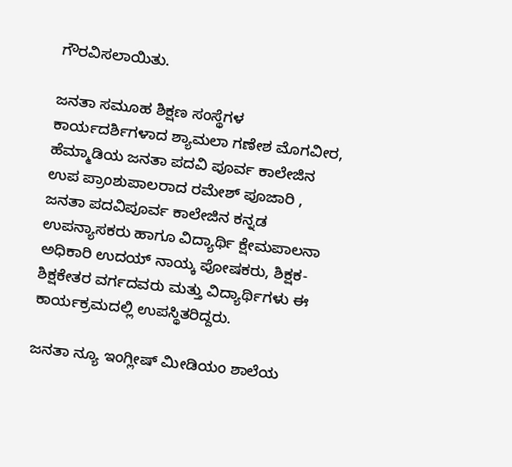ಗೌರವಿಸಲಾಯಿತು.

ಜನತಾ ಸಮೂಹ ಶಿಕ್ಷಣ ಸಂಸ್ಥೆಗಳ ಕಾರ್ಯದರ್ಶಿಗಳಾದ ಶ್ಯಾಮಲಾ ಗಣೇಶ ಮೊಗವೀರ, ಹೆಮ್ಮಾಡಿಯ ಜನತಾ ಪದವಿ ಪೂರ್ವ ಕಾಲೇಜಿನ ಉಪ ಪ್ರಾಂಶುಪಾಲರಾದ ರಮೇಶ್ ಪೂಜಾರಿ , ಜನತಾ ಪದವಿಪೂರ್ವ ಕಾಲೇಜಿನ ಕನ್ನಡ ಉಪನ್ಯಾಸಕರು ಹಾಗೂ ವಿದ್ಯಾರ್ಥಿ ಕ್ಷೇಮಪಾಲನಾ ಅಧಿಕಾರಿ ಉದಯ್ ನಾಯ್ಕ ಪೋಷಕರು, ಶಿಕ್ಷಕ- ಶಿಕ್ಷಕೇತರ ವರ್ಗದವರು ಮತ್ತು ವಿದ್ಯಾರ್ಥಿಗಳು ಈ ಕಾರ್ಯಕ್ರಮದಲ್ಲಿ ಉಪಸ್ಥಿತರಿದ್ದರು.

ಜನತಾ ನ್ಯೂ ಇಂಗ್ಲೀಷ್ ಮೀಡಿಯಂ ಶಾಲೆಯ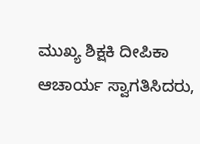ಮುಖ್ಯ ಶಿಕ್ಷಕಿ ದೀಪಿಕಾ ಆಚಾರ್ಯ ಸ್ವಾಗತಿಸಿದರು,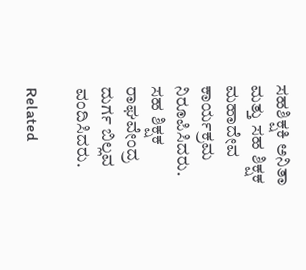ಸಹಶಿಕ್ಷಕಿ ಅನಿತಾ ಮತ್ತು ಸಹ ಶಿಕ್ಷಕ ಮಹಾದೇವ ಕಾರ್ಯಕ್ರಮ ನಿರೂಪಿಸಿದರು. ಸಹ ಶಿಕ್ಷಕ ರಾಘವೇಂದ್ರ ದುರ್ಗ ಬಿಲ್ಲವ ವಂದಿಸಿದರು.

Related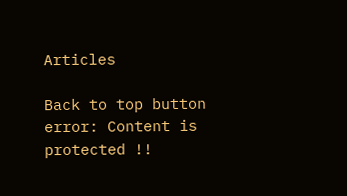Articles

Back to top button
error: Content is protected !!